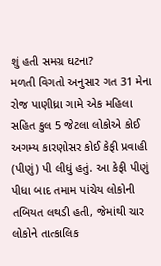શું હતી સમગ્ર ઘટના?
મળતી વિગતો અનુસાર ગત 31 મેના રોજ પાણીધ્રા ગામે એક મહિલા સહિત કુલ 5 જેટલા લોકોએ કોઈ અગમ્ય કારણોસર કોઈ કેફી પ્રવાહી (પીણું) પી લીધું હતું. આ કેફી પીણું પીધા બાદ તમામ પાંચેય લોકોની તબિયત લથડી હતી, જેમાંથી ચાર લોકોને તાત્કાલિક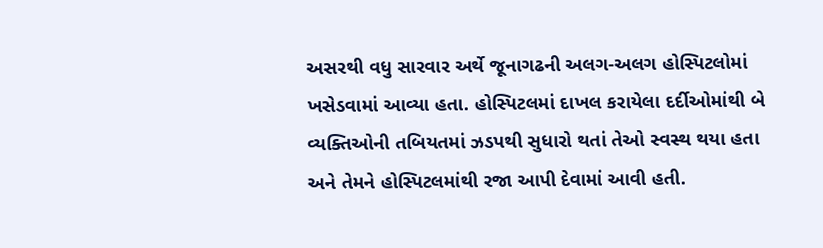અસરથી વધુ સારવાર અર્થે જૂનાગઢની અલગ-અલગ હોસ્પિટલોમાં ખસેડવામાં આવ્યા હતા. હોસ્પિટલમાં દાખલ કરાયેલા દર્દીઓમાંથી બે વ્યક્તિઓની તબિયતમાં ઝડપથી સુધારો થતાં તેઓ સ્વસ્થ થયા હતા અને તેમને હોસ્પિટલમાંથી રજા આપી દેવામાં આવી હતી.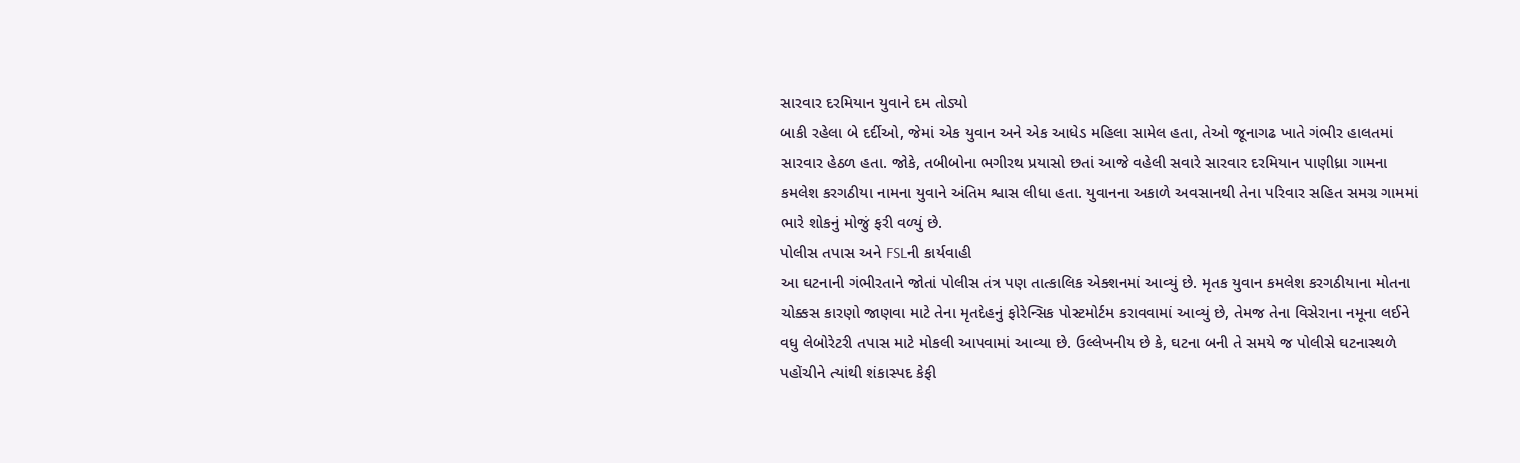સારવાર દરમિયાન યુવાને દમ તોડ્યો
બાકી રહેલા બે દર્દીઓ, જેમાં એક યુવાન અને એક આધેડ મહિલા સામેલ હતા, તેઓ જૂનાગઢ ખાતે ગંભીર હાલતમાં સારવાર હેઠળ હતા. જોકે, તબીબોના ભગીરથ પ્રયાસો છતાં આજે વહેલી સવારે સારવાર દરમિયાન પાણીધ્રા ગામના કમલેશ કરગઠીયા નામના યુવાને અંતિમ શ્વાસ લીધા હતા. યુવાનના અકાળે અવસાનથી તેના પરિવાર સહિત સમગ્ર ગામમાં ભારે શોકનું મોજું ફરી વળ્યું છે.
પોલીસ તપાસ અને FSLની કાર્યવાહી
આ ઘટનાની ગંભીરતાને જોતાં પોલીસ તંત્ર પણ તાત્કાલિક એક્શનમાં આવ્યું છે. મૃતક યુવાન કમલેશ કરગઠીયાના મોતના ચોક્કસ કારણો જાણવા માટે તેના મૃતદેહનું ફોરેન્સિક પોસ્ટમોર્ટમ કરાવવામાં આવ્યું છે, તેમજ તેના વિસેરાના નમૂના લઈને વધુ લેબોરેટરી તપાસ માટે મોકલી આપવામાં આવ્યા છે. ઉલ્લેખનીય છે કે, ઘટના બની તે સમયે જ પોલીસે ઘટનાસ્થળે પહોંચીને ત્યાંથી શંકાસ્પદ કેફી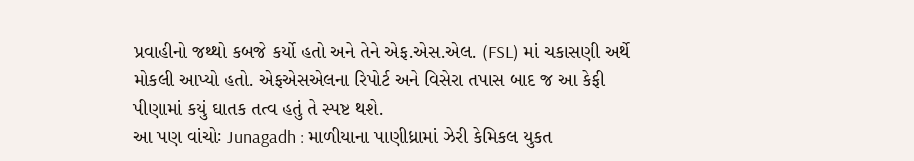પ્રવાહીનો જથ્થો કબજે કર્યો હતો અને તેને એફ.એસ.એલ. (FSL) માં ચકાસણી અર્થે મોકલી આપ્યો હતો. એફએસએલના રિપોર્ટ અને વિસેરા તપાસ બાદ જ આ કેફી પીણામાં કયું ઘાતક તત્વ હતું તે સ્પષ્ટ થશે.
આ પણ વાંચોઃ Junagadh : માળીયાના પાણીધ્રામાં ઝેરી કેમિકલ યુકત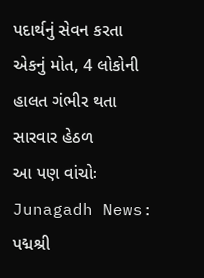પદાર્થનું સેવન કરતા એકનું મોત, 4 લોકોની હાલત ગંભીર થતા સારવાર હેઠળ
આ પણ વાંચોઃ Junagadh News: પદ્મશ્રી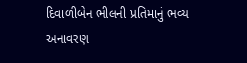દિવાળીબેન ભીલની પ્રતિમાનું ભવ્ય અનાવરણ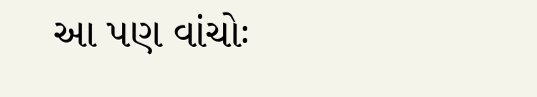આ પણ વાંચોઃ